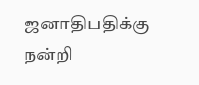ஜனாதிபதிக்கு நன்றி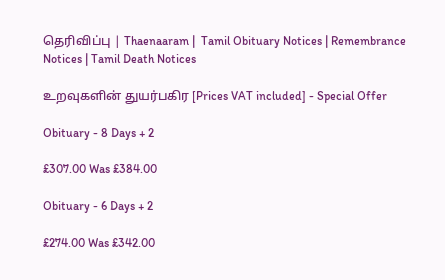தெரிவிப்பு | Thaenaaram |  Tamil Obituary Notices | Remembrance Notices | Tamil Death Notices

உறவுகளின் துயர்பகிர [Prices VAT included] - Special Offer

Obituary - 8 Days + 2

£307.00 Was £384.00

Obituary - 6 Days + 2

£274.00 Was £342.00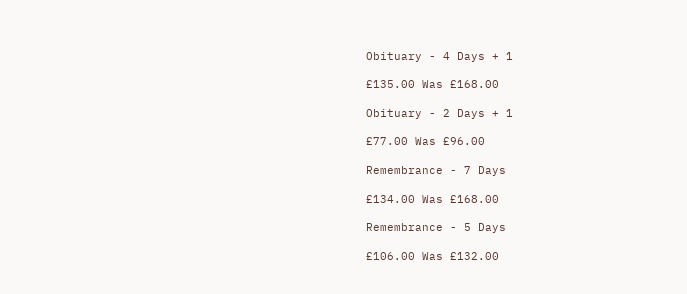Obituary - 4 Days + 1

£135.00 Was £168.00

Obituary - 2 Days + 1

£77.00 Was £96.00

Remembrance - 7 Days

£134.00 Was £168.00

Remembrance - 5 Days

£106.00 Was £132.00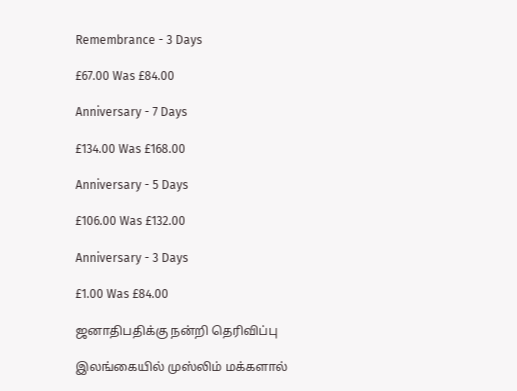Remembrance - 3 Days

£67.00 Was £84.00

Anniversary - 7 Days

£134.00 Was £168.00

Anniversary - 5 Days

£106.00 Was £132.00

Anniversary - 3 Days

£1.00 Was £84.00

ஜனாதிபதிக்கு நன்றி தெரிவிப்பு

இலங்கையில் முஸ்லிம் மக்களால்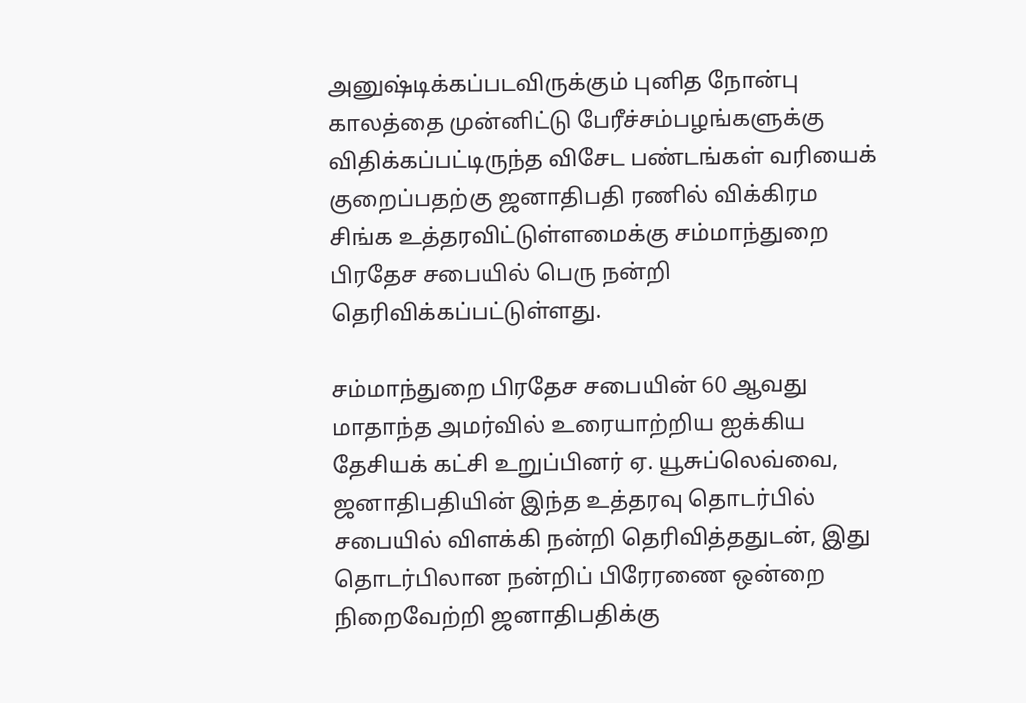அனுஷ்டிக்கப்படவிருக்கும் புனித நோன்பு காலத்தை முன்னிட்டு பேரீச்சம்பழங்களுக்கு விதிக்கப்பட்டிருந்த விசேட பண்டங்கள் வரியைக் குறைப்பதற்கு ஜனாதிபதி ரணில் விக்கிரம சிங்க உத்தரவிட்டுள்ளமைக்கு சம்மாந்துறை பிரதேச சபையில் பெரு நன்றி தெரிவிக்கப்பட்டுள்ளது.

சம்மாந்துறை பிரதேச சபையின் 60 ஆவது மாதாந்த அமர்வில் உரையாற்றிய ஐக்கிய தேசியக் கட்சி உறுப்பினர் ஏ. யூசுப்லெவ்வை, ஜனாதிபதியின் இந்த உத்தரவு தொடர்பில் சபையில் விளக்கி நன்றி தெரிவித்ததுடன், இது தொடர்பிலான நன்றிப் பிரேரணை ஒன்றை நிறைவேற்றி ஜனாதிபதிக்கு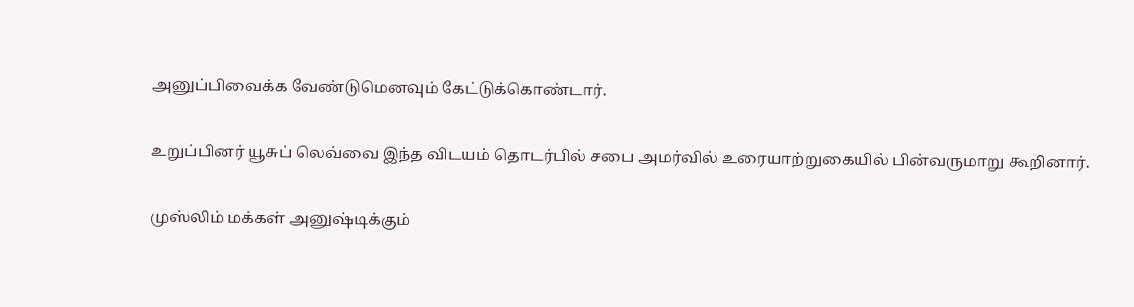அனுப்பிவைக்க வேண்டுமெனவும் கேட்டுக்கொண்டார்.

உறுப்பினர் யூசுப் லெவ்வை இந்த விடயம் தொடர்பில் சபை அமர்வில் உரையாற்றுகையில் பின்வருமாறு கூறினார்.

முஸ்லிம் மக்கள் அனுஷ்டிக்கும்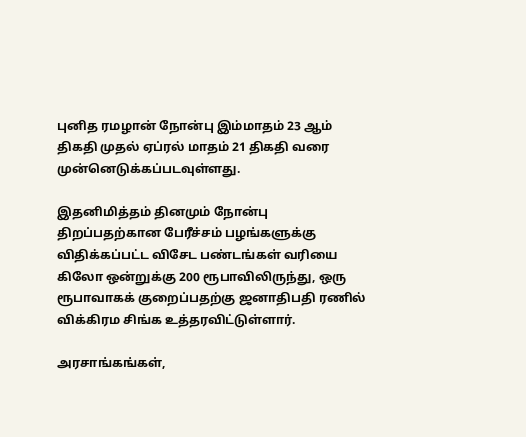புனித ரமழான் நோன்பு இம்மாதம் 23 ஆம் திகதி முதல் ஏப்ரல் மாதம் 21 திகதி வரை முன்னெடுக்கப்படவுள்ளது.

இதனிமித்தம் தினமும் நோன்பு திறப்பதற்கான பேரீச்சம் பழங்களுக்கு விதிக்கப்பட்ட விசேட பண்டங்கள் வரியை கிலோ ஒன்றுக்கு 200 ரூபாவிலிருந்து, ஒரு ரூபாவாகக் குறைப்பதற்கு ஜனாதிபதி ரணில் விக்கிரம சிங்க உத்தரவிட்டுள்ளார்.

அரசாங்கங்கள்,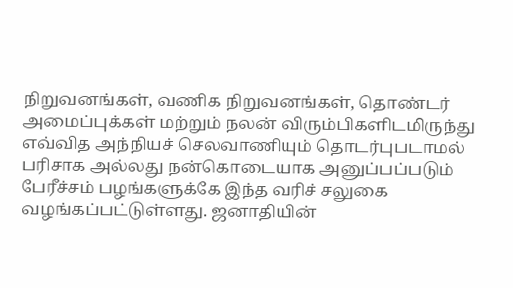நிறுவனங்கள், வணிக நிறுவனங்கள், தொண்டர் அமைப்புக்கள் மற்றும் நலன் விரும்பிகளிடமிருந்து எவ்வித அந்நியச் செலவாணியும் தொடர்புபடாமல் பரிசாக அல்லது நன்கொடையாக அனுப்பப்படும் பேரீச்சம் பழங்களுக்கே இந்த வரிச் சலுகை வழங்கப்பட்டுள்ளது. ஜனாதியின்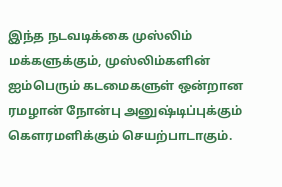இந்த நடவடிக்கை முஸ்லிம் மக்களுக்கும், முஸ்லிம்களின் ஐம்பெரும் கடமைகளுள் ஒன்றான ரமழான் நோன்பு அனுஷ்டிப்புக்கும் கௌரமளிக்கும் செயற்பாடாகும்.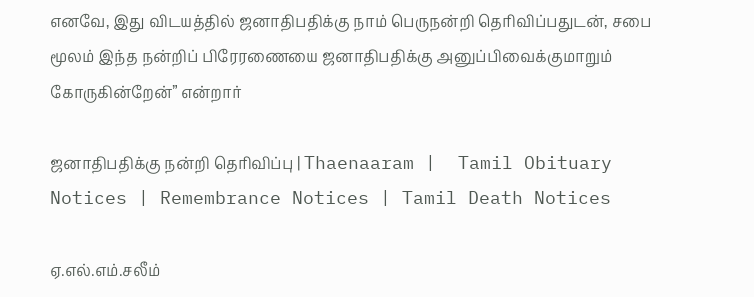எனவே, இது விடயத்தில் ஜனாதிபதிக்கு நாம் பெருநன்றி தெரிவிப்பதுடன், சபை மூலம் இந்த நன்றிப் பிரேரணையை ஜனாதிபதிக்கு அனுப்பிவைக்குமாறும் கோருகின்றேன்” என்றார்

ஜனாதிபதிக்கு நன்றி தெரிவிப்பு | Thaenaaram |  Tamil Obituary Notices | Remembrance Notices | Tamil Death Notices

ஏ.எல்.எம்.சலீம்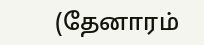(தேனாரம்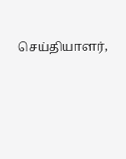செய்தியாளர்,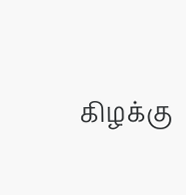கிழக்கு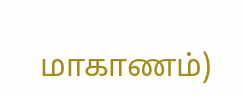மாகாணம்)